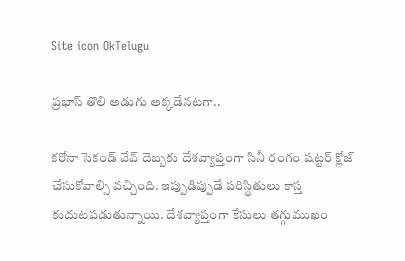Site icon OkTelugu

ప్ర‌భాస్ తొలి అడుగు అక్క‌డేన‌ట‌గా..

క‌రోనా సెకండ్ వేవ్ దెబ్బ‌కు దేశ‌వ్యాప్తంగా సినీ రంగం ష‌ట్ట‌ర్ క్లోజ్ చేసుకోవాల్సి వ‌చ్చింది. ఇప్పుడిప్పుడే ప‌రిస్థితులు కాస్త కుదుట‌ప‌డుతున్నాయి. దేశ‌వ్యాప్తంగా కేసులు త‌గ్గుముఖం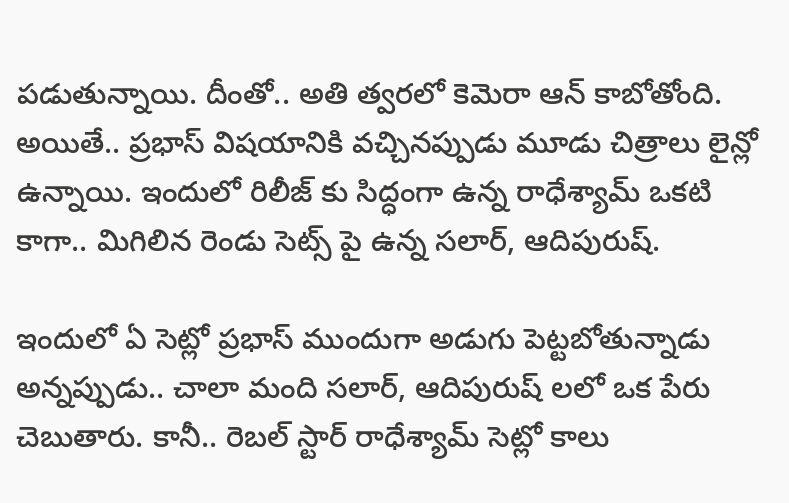ప‌డుతున్నాయి. దీంతో.. అతి త్వ‌ర‌లో కెమెరా ఆన్ కాబోతోంది. అయితే.. ప్ర‌భాస్ విష‌యానికి వ‌చ్చిన‌ప్పుడు మూడు చిత్రాలు లైన్లో ఉన్నాయి. ఇందులో రిలీజ్ కు సిద్ధంగా ఉన్న రాధేశ్యామ్ ఒక‌టి కాగా.. మిగిలిన రెండు సెట్స్ పై ఉన్న స‌లార్‌, ఆదిపురుష్‌.

ఇందులో ఏ సెట్లో ప్ర‌భాస్ ముందుగా అడుగు పెట్ట‌బోతున్నాడు అన్న‌ప్పుడు.. చాలా మంది స‌లార్‌, ఆదిపురుష్ లలో ఒక పేరు చెబుతారు. కానీ.. రెబ‌ల్ స్టార్ రాధేశ్యామ్ సెట్లో కాలు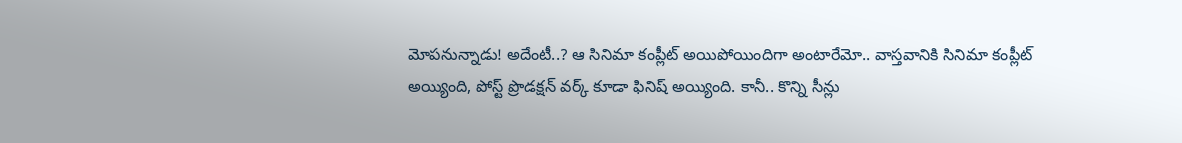మోప‌నున్నాడు! అదేంటీ..? ఆ సినిమా కంప్లీట్ అయిపోయిందిగా అంటారేమో.. వాస్త‌వానికి సినిమా కంప్లీట్ అయ్యింది, పోస్ట్ ప్రొడ‌క్ష‌న్ వ‌ర్క్ కూడా ఫినిష్ అయ్యింది. కానీ.. కొన్ని సీన్లు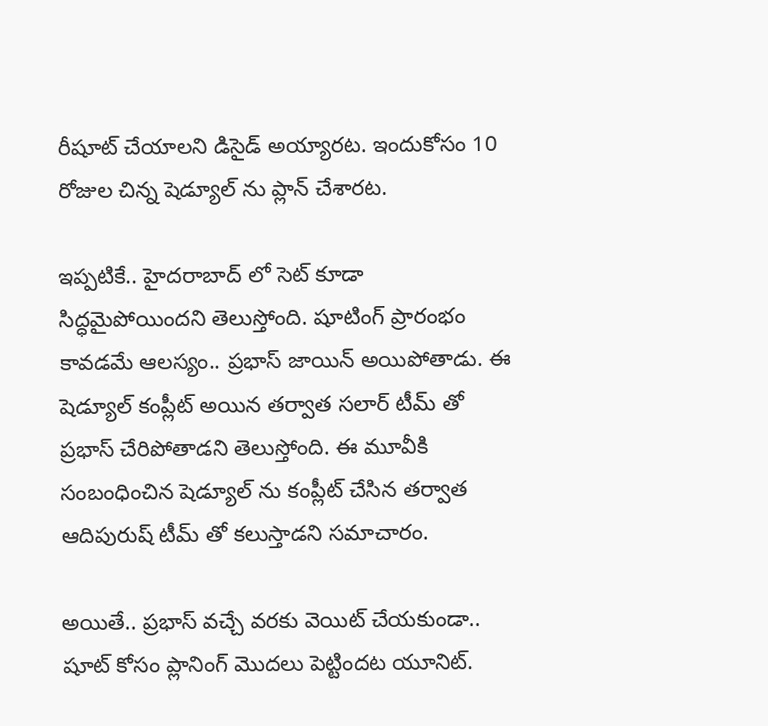రీషూట్ చేయాల‌ని డిసైడ్ అయ్యార‌ట‌. ఇందుకోసం 10 రోజుల చిన్న షెడ్యూల్ ను ప్లాన్ చేశార‌ట‌.

ఇప్ప‌టికే.. హైద‌రాబాద్ లో సెట్ కూడా సిద్ధ‌మైపోయింద‌ని తెలుస్తోంది. షూటింగ్ ప్రారంభం కావ‌డ‌మే ఆల‌స్యం.. ప్ర‌భాస్ జాయిన్ అయిపోతాడు. ఈ షెడ్యూల్ కంప్లీట్ అయిన త‌ర్వాత స‌లార్ టీమ్ తో ప్ర‌భాస్ చేరిపోతాడ‌ని తెలుస్తోంది. ఈ మూవీకి సంబంధించిన‌ షెడ్యూల్ ను కంప్లీట్ చేసిన త‌ర్వాత ఆదిపురుష్ టీమ్ తో క‌లుస్తాడ‌ని స‌మాచారం.

అయితే.. ప్ర‌భాస్ వ‌చ్చే వ‌ర‌కు వెయిట్ చేయ‌కుండా.. షూట్ కోసం ప్లానింగ్ మొద‌లు పెట్టిందట‌ యూనిట్‌.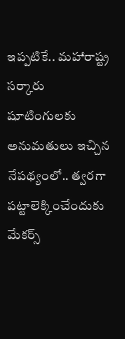ఇప్ప‌టికే.. మహారాష్ట్ర స‌ర్కారు షూటింగుల‌కు అనుమ‌తులు ఇచ్చిన నేప‌థ్యంలో.. త్వ‌ర‌గా ప‌ట్టాలెక్కించేందుకు మేక‌ర్స్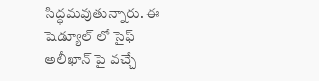సిద్ధ‌మ‌వుతున్నారు. ఈ షెడ్యూల్ లో సైఫ్ అలీఖాన్ పై వ‌చ్చే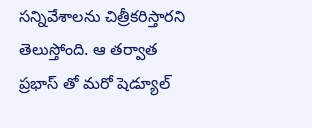స‌న్నివేశాల‌ను చిత్రీక‌రిస్తార‌ని తెలుస్తోంది. ఆ త‌ర్వాత ప్ర‌భాస్ తో మ‌రో షెడ్యూల్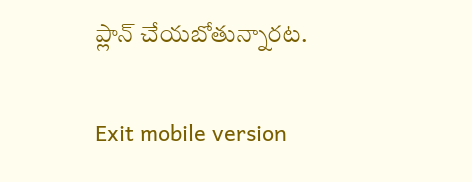ప్లాన్ చేయ‌బోతున్నార‌ట‌.

Exit mobile version